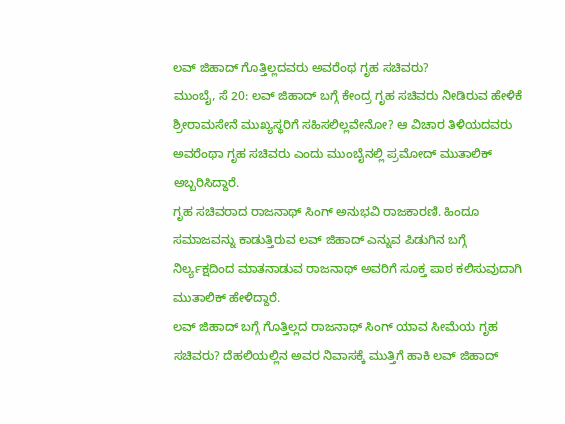ಲವ್ ಜಿಹಾದ್ ಗೊತ್ತಿಲ್ಲದವರು ಅವರೆಂಥ ಗೃಹ ಸಚಿವರು?
ಮುಂಬೈ, ಸೆ 20: ಲವ್ ಜಿಹಾದ್ ಬಗ್ಗೆ ಕೇಂದ್ರ ಗೃಹ ಸಚಿವರು ನೀಡಿರುವ ಹೇಳಿಕೆ ಶ್ರೀರಾಮಸೇನೆ ಮುಖ್ಯಸ್ಥರಿಗೆ ಸಹಿಸಲಿಲ್ಲವೇನೋ? ಆ ವಿಚಾರ ತಿಳಿಯದವರು ಅವರೆಂಥಾ ಗೃಹ ಸಚಿವರು ಎಂದು ಮುಂಬೈನಲ್ಲಿ ಪ್ರಮೋದ್ ಮುತಾಲಿಕ್ ಅಬ್ಬರಿಸಿದ್ದಾರೆ.
ಗೃಹ ಸಚಿವರಾದ ರಾಜನಾಥ್ ಸಿಂಗ್ ಅನುಭವಿ ರಾಜಕಾರಣಿ. ಹಿಂದೂ ಸಮಾಜವನ್ನು ಕಾಡುತ್ತಿರುವ ಲವ್ ಜಿಹಾದ್ ಎನ್ನುವ ಪಿಡುಗಿನ ಬಗ್ಗೆ ನಿರ್ಲ್ಯಕ್ಷದಿಂದ ಮಾತನಾಡುವ ರಾಜನಾಥ್ ಅವರಿಗೆ ಸೂಕ್ತ ಪಾಠ ಕಲಿಸುವುದಾಗಿ ಮುತಾಲಿಕ್ ಹೇಳಿದ್ದಾರೆ.
ಲವ್ ಜಿಹಾದ್ ಬಗ್ಗೆ ಗೊತ್ತಿಲ್ಲದ ರಾಜನಾಥ್ ಸಿಂಗ್ ಯಾವ ಸೀಮೆಯ ಗೃಹ ಸಚಿವರು? ದೆಹಲಿಯಲ್ಲಿನ ಅವರ ನಿವಾಸಕ್ಕೆ ಮುತ್ತಿಗೆ ಹಾಕಿ ಲವ್ ಜಿಹಾದ್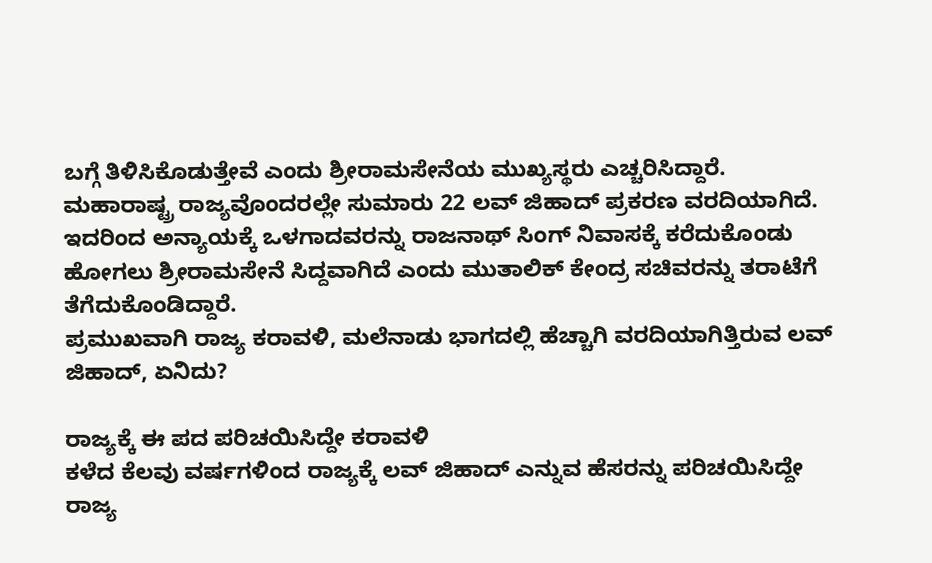ಬಗ್ಗೆ ತಿಳಿಸಿಕೊಡುತ್ತೇವೆ ಎಂದು ಶ್ರೀರಾಮಸೇನೆಯ ಮುಖ್ಯಸ್ಥರು ಎಚ್ಚರಿಸಿದ್ದಾರೆ.
ಮಹಾರಾಷ್ಟ್ರ ರಾಜ್ಯವೊಂದರಲ್ಲೇ ಸುಮಾರು 22 ಲವ್ ಜಿಹಾದ್ ಪ್ರಕರಣ ವರದಿಯಾಗಿದೆ. ಇದರಿಂದ ಅನ್ಯಾಯಕ್ಕೆ ಒಳಗಾದವರನ್ನು ರಾಜನಾಥ್ ಸಿಂಗ್ ನಿವಾಸಕ್ಕೆ ಕರೆದುಕೊಂಡು ಹೋಗಲು ಶ್ರೀರಾಮಸೇನೆ ಸಿದ್ದವಾಗಿದೆ ಎಂದು ಮುತಾಲಿಕ್ ಕೇಂದ್ರ ಸಚಿವರನ್ನು ತರಾಟೆಗೆ ತೆಗೆದುಕೊಂಡಿದ್ದಾರೆ.
ಪ್ರಮುಖವಾಗಿ ರಾಜ್ಯ ಕರಾವಳಿ, ಮಲೆನಾಡು ಭಾಗದಲ್ಲಿ ಹೆಚ್ಚಾಗಿ ವರದಿಯಾಗಿತ್ತಿರುವ ಲವ್ ಜಿಹಾದ್, ಏನಿದು?

ರಾಜ್ಯಕ್ಕೆ ಈ ಪದ ಪರಿಚಯಿಸಿದ್ದೇ ಕರಾವಳಿ
ಕಳೆದ ಕೆಲವು ವರ್ಷಗಳಿಂದ ರಾಜ್ಯಕ್ಕೆ ಲವ್ ಜಿಹಾದ್ ಎನ್ನುವ ಹೆಸರನ್ನು ಪರಿಚಯಿಸಿದ್ದೇ ರಾಜ್ಯ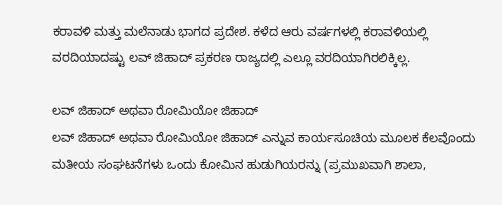ಕರಾವಳಿ ಮತ್ತು ಮಲೆನಾಡು ಭಾಗದ ಪ್ರದೇಶ. ಕಳೆದ ಆರು ವರ್ಷಗಳಲ್ಲಿ ಕರಾವಳಿಯಲ್ಲಿ ವರದಿಯಾದಷ್ಟು ಲವ್ ಜಿಹಾದ್ ಪ್ರಕರಣ ರಾಜ್ಯದಲ್ಲಿ ಎಲ್ಲೂ ವರದಿಯಾಗಿರಲಿಕ್ಕಿಲ್ಲ.

ಲವ್ ಜಿಹಾದ್ ಅಥವಾ ರೋಮಿಯೋ ಜಿಹಾದ್
ಲವ್ ಜಿಹಾದ್ ಅಥವಾ ರೋಮಿಯೋ ಜಿಹಾದ್ ಎನ್ನುವ ಕಾರ್ಯಸೂಚಿಯ ಮೂಲಕ ಕೆಲವೊಂದು ಮತೀಯ ಸಂಘಟನೆಗಳು ಒಂದು ಕೋಮಿನ ಹುಡುಗಿಯರನ್ನು (ಪ್ರಮುಖವಾಗಿ ಶಾಲಾ,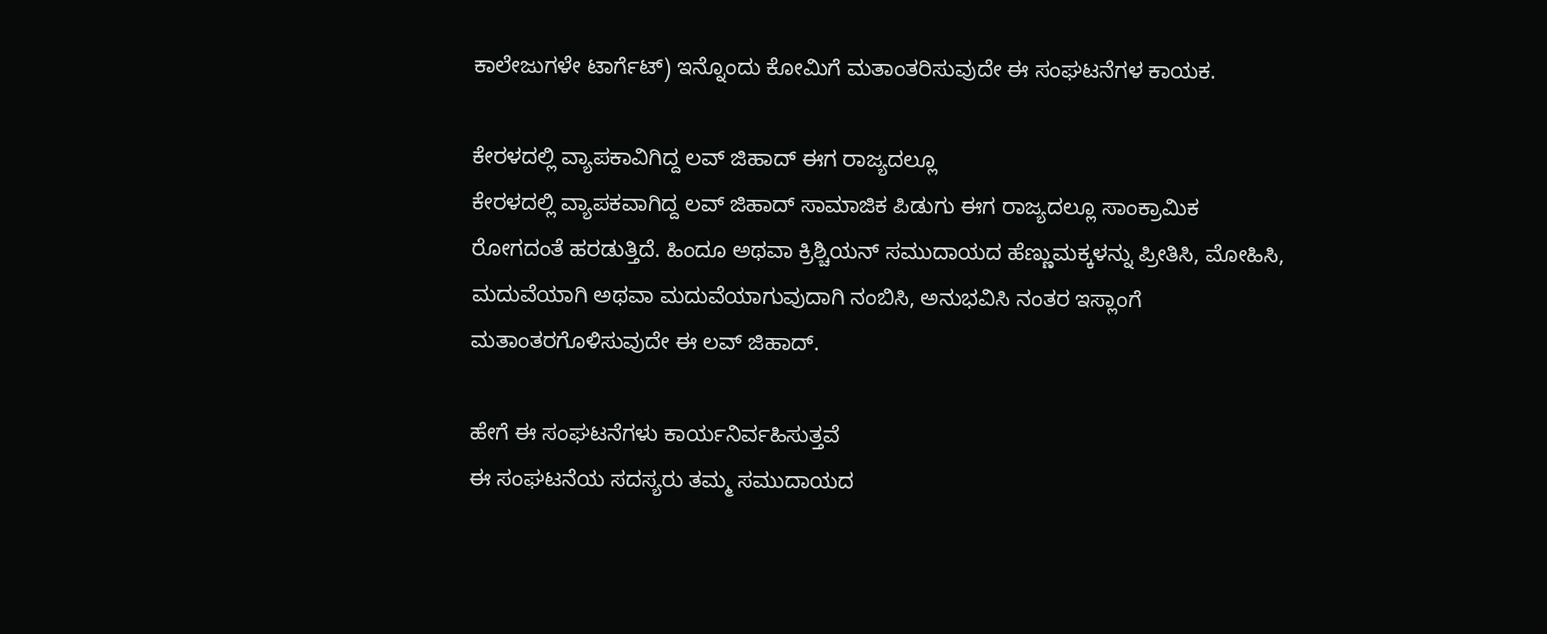ಕಾಲೇಜುಗಳೇ ಟಾರ್ಗೆಟ್) ಇನ್ನೊಂದು ಕೋಮಿಗೆ ಮತಾಂತರಿಸುವುದೇ ಈ ಸಂಘಟನೆಗಳ ಕಾಯಕ.

ಕೇರಳದಲ್ಲಿ ವ್ಯಾಪಕಾವಿಗಿದ್ದ ಲವ್ ಜಿಹಾದ್ ಈಗ ರಾಜ್ಯದಲ್ಲೂ
ಕೇರಳದಲ್ಲಿ ವ್ಯಾಪಕವಾಗಿದ್ದ ಲವ್ ಜಿಹಾದ್ ಸಾಮಾಜಿಕ ಪಿಡುಗು ಈಗ ರಾಜ್ಯದಲ್ಲೂ ಸಾಂಕ್ರಾಮಿಕ ರೋಗದಂತೆ ಹರಡುತ್ತಿದೆ. ಹಿಂದೂ ಅಥವಾ ಕ್ರಿಶ್ಚಿಯನ್ ಸಮುದಾಯದ ಹೆಣ್ಣುಮಕ್ಕಳನ್ನು ಪ್ರೀತಿಸಿ, ಮೋಹಿಸಿ, ಮದುವೆಯಾಗಿ ಅಥವಾ ಮದುವೆಯಾಗುವುದಾಗಿ ನಂಬಿಸಿ, ಅನುಭವಿಸಿ ನಂತರ ಇಸ್ಲಾಂಗೆ ಮತಾಂತರಗೊಳಿಸುವುದೇ ಈ ಲವ್ ಜಿಹಾದ್.

ಹೇಗೆ ಈ ಸಂಘಟನೆಗಳು ಕಾರ್ಯನಿರ್ವಹಿಸುತ್ತವೆ
ಈ ಸಂಘಟನೆಯ ಸದಸ್ಯರು ತಮ್ಮ ಸಮುದಾಯದ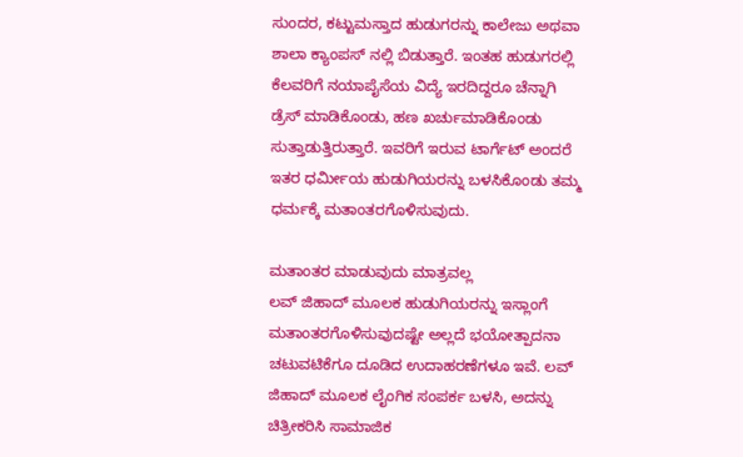ಸುಂದರ, ಕಟ್ಟುಮಸ್ತಾದ ಹುಡುಗರನ್ನು ಕಾಲೇಜು ಅಥವಾ ಶಾಲಾ ಕ್ಯಾಂಪಸ್ ನಲ್ಲಿ ಬಿಡುತ್ತಾರೆ. ಇಂತಹ ಹುಡುಗರಲ್ಲಿ ಕೆಲವರಿಗೆ ನಯಾಪೈಸೆಯ ವಿದ್ಯೆ ಇರದಿದ್ದರೂ ಚೆನ್ನಾಗಿ ಡ್ರೆಸ್ ಮಾಡಿಕೊಂಡು, ಹಣ ಖರ್ಚುಮಾಡಿಕೊಂಡು ಸುತ್ತಾಡುತ್ತಿರುತ್ತಾರೆ. ಇವರಿಗೆ ಇರುವ ಟಾರ್ಗೆಟ್ ಅಂದರೆ ಇತರ ಧರ್ಮೀಯ ಹುಡುಗಿಯರನ್ನು ಬಳಸಿಕೊಂಡು ತಮ್ಮ ಧರ್ಮಕ್ಕೆ ಮತಾಂತರಗೊಳಿಸುವುದು.

ಮತಾಂತರ ಮಾಡುವುದು ಮಾತ್ರವಲ್ಲ
ಲವ್ ಜಿಹಾದ್ ಮೂಲಕ ಹುಡುಗಿಯರನ್ನು ಇಸ್ಲಾಂಗೆ ಮತಾಂತರಗೊಳಿಸುವುದಷ್ಟೇ ಅಲ್ಲದೆ ಭಯೋತ್ಪಾದನಾ ಚಟುವಟಿಕೆಗೂ ದೂಡಿದ ಉದಾಹರಣೆಗಳೂ ಇವೆ. ಲವ್ ಜಿಹಾದ್ ಮೂಲಕ ಲೈಂಗಿಕ ಸಂಪರ್ಕ ಬಳಸಿ, ಅದನ್ನು ಚಿತ್ರೀಕರಿಸಿ ಸಾಮಾಜಿಕ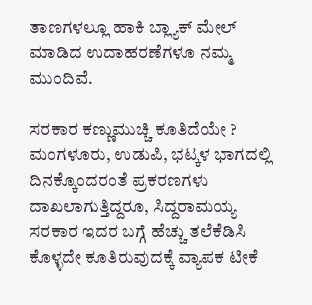ತಾಣಗಳಲ್ಲೂ ಹಾಕಿ ಬ್ಲ್ಯಾಕ್ ಮೇಲ್ ಮಾಡಿದ ಉದಾಹರಣೆಗಳೂ ನಮ್ಮ ಮುಂದಿವೆ.

ಸರಕಾರ ಕಣ್ಣುಮುಚ್ಚಿ ಕೂತಿದೆಯೇ ?
ಮಂಗಳೂರು, ಉಡುಪಿ, ಭಟ್ಕಳ ಭಾಗದಲ್ಲಿ ದಿನಕ್ಕೊಂದರಂತೆ ಪ್ರಕರಣಗಳು ದಾಖಲಾಗುತ್ತಿದ್ದರೂ, ಸಿದ್ದರಾಮಯ್ಯ ಸರಕಾರ ಇದರ ಬಗ್ಗೆ ಹೆಚ್ಚು ತಲೆಕೆಡಿಸಿ ಕೊಳ್ಳದೇ ಕೂತಿರುವುದಕ್ಕೆ ವ್ಯಾಪಕ ಟೀಕೆ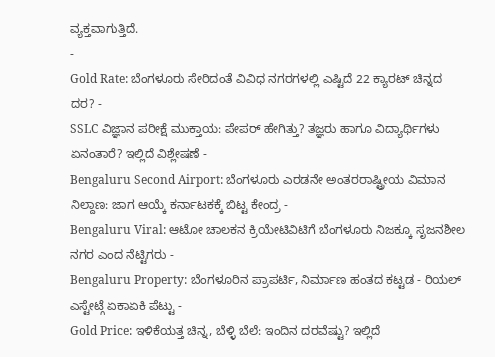ವ್ಯಕ್ತವಾಗುತ್ತಿದೆ.
-
Gold Rate: ಬೆಂಗಳೂರು ಸೇರಿದಂತೆ ವಿವಿಧ ನಗರಗಳಲ್ಲಿ ಎಷ್ಟಿದೆ 22 ಕ್ಯಾರಟ್ ಚಿನ್ನದ ದರ? -
SSLC ವಿಜ್ಞಾನ ಪರೀಕ್ಷೆ ಮುಕ್ತಾಯ: ಪೇಪರ್ ಹೇಗಿತ್ತು? ತಜ್ಞರು ಹಾಗೂ ವಿದ್ಯಾರ್ಥಿಗಳು ಏನಂತಾರೆ? ಇಲ್ಲಿದೆ ವಿಶ್ಲೇಷಣೆ -
Bengaluru Second Airport: ಬೆಂಗಳೂರು ಎರಡನೇ ಅಂತರರಾಷ್ಟ್ರೀಯ ವಿಮಾನ ನಿಲ್ದಾಣ: ಜಾಗ ಆಯ್ಕೆ ಕರ್ನಾಟಕಕ್ಕೆ ಬಿಟ್ಟ ಕೇಂದ್ರ -
Bengaluru Viral: ಆಟೋ ಚಾಲಕನ ಕ್ರಿಯೇಟಿವಿಟಿಗೆ ಬೆಂಗಳೂರು ನಿಜಕ್ಕೂ ಸೃಜನಶೀಲ ನಗರ ಎಂದ ನೆಟ್ಟಿಗರು -
Bengaluru Property: ಬೆಂಗಳೂರಿನ ಪ್ರಾಪರ್ಟಿ, ನಿರ್ಮಾಣ ಹಂತದ ಕಟ್ಟಡ - ರಿಯಲ್ ಎಸ್ಟೇಟ್ಗೆ ಏಕಾಏಕಿ ಪೆಟ್ಟು -
Gold Price: ಇಳಿಕೆಯತ್ತ ಚಿನ್ನ, ಬೆಳ್ಳಿ ಬೆಲೆ: ಇಂದಿನ ದರವೆಷ್ಟು? ಇಲ್ಲಿದೆ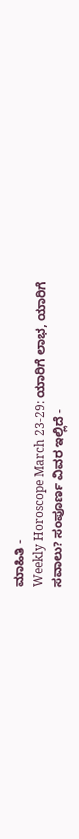ಮಾಹಿತಿ -
Weekly Horoscope March 23-29: ಯಾರಿಗೆ ಲಾಭ, ಯಾರಿಗೆ ಸವಾಲು? ಸಂಪೂರ್ಣ ವಿವರ ಇಲ್ಲಿದೆ -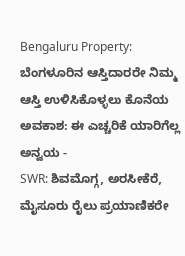Bengaluru Property: ಬೆಂಗಳೂರಿನ ಆಸ್ತಿದಾರರೇ ನಿಮ್ಮ ಆಸ್ತಿ ಉಳಿಸಿಕೊಳ್ಳಲು ಕೊನೆಯ ಅವಕಾಶ: ಈ ಎಚ್ಚರಿಕೆ ಯಾರಿಗೆಲ್ಲ ಅನ್ವಯ -
SWR: ಶಿವಮೊಗ್ಗ, ಅರಸೀಕೆರೆ, ಮೈಸೂರು ರೈಲು ಪ್ರಯಾಣಿಕರೇ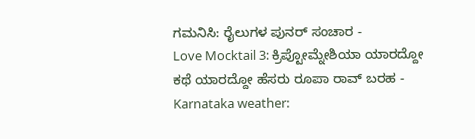ಗಮನಿಸಿ: ರೈಲುಗಳ ಪುನರ್ ಸಂಚಾರ -
Love Mocktail 3: ಕ್ರಿಪ್ಟೋಮ್ನೇಶಿಯಾ ಯಾರದ್ದೋ ಕಥೆ ಯಾರದ್ದೋ ಹೆಸರು ರೂಪಾ ರಾವ್ ಬರಹ -
Karnataka weather: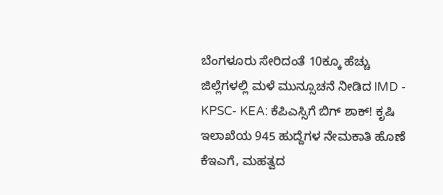ಬೆಂಗಳೂರು ಸೇರಿದಂತೆ 10ಕ್ಕೂ ಹೆಚ್ಚು ಜಿಲ್ಲೆಗಳಲ್ಲಿ ಮಳೆ ಮುನ್ಸೂಚನೆ ನೀಡಿದ IMD -
KPSC- KEA: ಕೆಪಿಎಸ್ಸಿಗೆ ಬಿಗ್ ಶಾಕ್! ಕೃಷಿ ಇಲಾಖೆಯ 945 ಹುದ್ದೆಗಳ ನೇಮಕಾತಿ ಹೊಣೆ ಕೆಇಎಗೆ, ಮಹತ್ವದ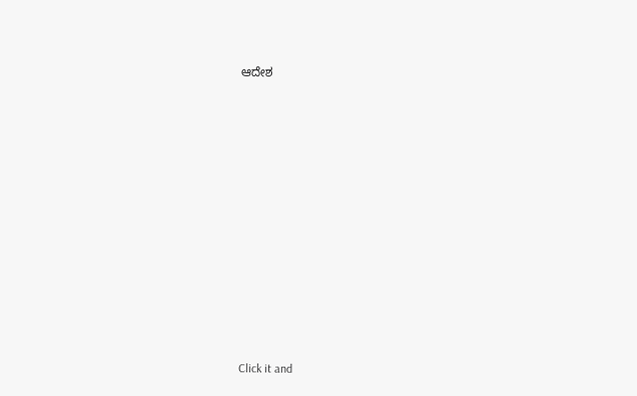ಆದೇಶ












Click it and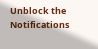Unblock the Notifications